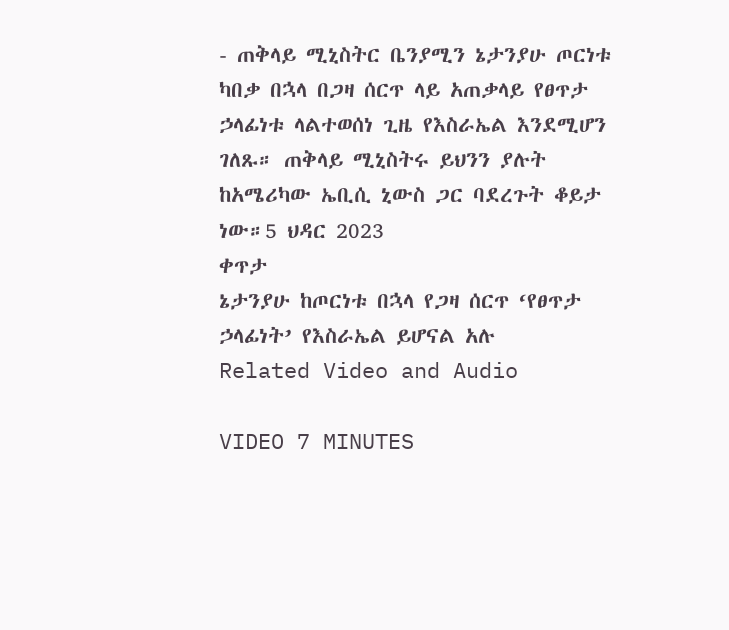- ጠቅላይ ሚኒስትር ቤንያሚን ኔታንያሁ ጦርነቱ ካበቃ በኋላ በጋዛ ሰርጥ ላይ አጠቃላይ የፀጥታ ኃላፊነቱ ላልተወሰነ ጊዜ የእስራኤል እንደሚሆን ገለጹ። ጠቅላይ ሚኒስትሩ ይህንን ያሉት ከአሜሪካው ኤቢሲ ኒውስ ጋር ባደረጉት ቆይታ ነው።5 ህዳር 2023
ቀጥታ
ኔታንያሁ ከጦርነቱ በኋላ የጋዛ ሰርጥ ‘የፀጥታ ኃላፊነት’ የእስራኤል ይሆናል አሉ
Related Video and Audio

VIDEO 7 MINUTES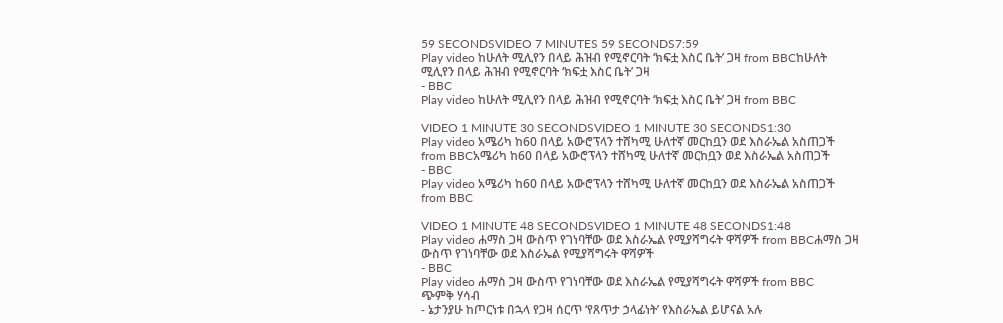59 SECONDSVIDEO 7 MINUTES 59 SECONDS7:59
Play video ከሁለት ሚሊየን በላይ ሕዝብ የሚኖርባት ‘ክፍቷ እስር ቤት’ ጋዛ from BBCከሁለት ሚሊየን በላይ ሕዝብ የሚኖርባት ‘ክፍቷ እስር ቤት’ ጋዛ
- BBC
Play video ከሁለት ሚሊየን በላይ ሕዝብ የሚኖርባት ‘ክፍቷ እስር ቤት’ ጋዛ from BBC

VIDEO 1 MINUTE 30 SECONDSVIDEO 1 MINUTE 30 SECONDS1:30
Play video አሜሪካ ከ60 በላይ አውሮፕላን ተሸካሚ ሁለተኛ መርከቧን ወደ እስራኤል አስጠጋች from BBCአሜሪካ ከ60 በላይ አውሮፕላን ተሸካሚ ሁለተኛ መርከቧን ወደ እስራኤል አስጠጋች
- BBC
Play video አሜሪካ ከ60 በላይ አውሮፕላን ተሸካሚ ሁለተኛ መርከቧን ወደ እስራኤል አስጠጋች from BBC

VIDEO 1 MINUTE 48 SECONDSVIDEO 1 MINUTE 48 SECONDS1:48
Play video ሐማስ ጋዛ ውስጥ የገነባቸው ወደ እስራኤል የሚያሻግሩት ዋሻዎች from BBCሐማስ ጋዛ ውስጥ የገነባቸው ወደ እስራኤል የሚያሻግሩት ዋሻዎች
- BBC
Play video ሐማስ ጋዛ ውስጥ የገነባቸው ወደ እስራኤል የሚያሻግሩት ዋሻዎች from BBC
ጭምቅ ሃሳብ
- ኔታንያሁ ከጦርነቱ በኋላ የጋዛ ሰርጥ ‘የጸጥታ ኃላፊነት’ የእስራኤል ይሆናል አሉ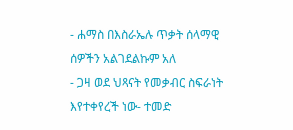- ሐማስ በእስራኤሉ ጥቃት ሰላማዊ ሰዎችን አልገደልኩም አለ
- ጋዛ ወደ ህጻናት የመቃብር ስፍራነት እየተቀየረች ነው- ተመድ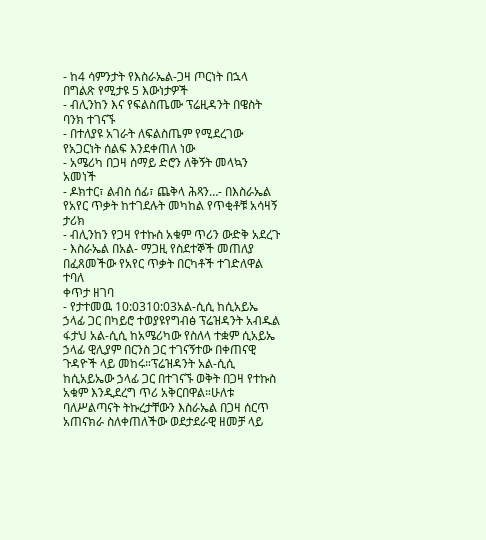- ከ4 ሳምንታት የእስራኤል-ጋዛ ጦርነት በኋላ በግልጽ የሚታዩ 5 እውነታዎች
- ብሊንከን እና የፍልስጤሙ ፕሬዚዳንት በዌስት ባንክ ተገናኙ
- በተለያዩ አገራት ለፍልስጤም የሚደረገው የአጋርነት ሰልፍ እንደቀጠለ ነው
- አሜሪካ በጋዛ ሰማይ ድሮን ለቅኝት መላኳን አመነች
- ዶክተር፣ ልብስ ሰፊ፣ ጨቅላ ሕጻን…- በእስራኤል የአየር ጥቃት ከተገደሉት መካከል የጥቂቶቹ አሳዛኝ ታሪክ
- ብሊንከን የጋዛ የተኩስ አቁም ጥሪን ውድቅ አደረጉ
- እስራኤል በአል- ማጋዚ የስደተኞች መጠለያ በፈጸመችው የአየር ጥቃት በርካቶች ተገድለዋል ተባለ
ቀጥታ ዘገባ
- የታተመዉ 10:0310:03አል-ሲሲ ከሲአይኤ ኃላፊ ጋር በካይሮ ተወያዩየግብፅ ፕሬዝዳንት አብዱል ፋታህ አል-ሲሲ ከአሜሪካው የስለላ ተቋም ሲአይኤ ኃላፊ ዊሊያም በርንስ ጋር ተገናኝተው በቀጠናዊ ጉዳዮች ላይ መከሩ።ፕሬዝዳንት አል-ሲሲ ከሲአይኤው ኃላፊ ጋር በተገናኙ ወቅት በጋዛ የተኩስ አቁም እንዲደረግ ጥሪ አቅርበዋል።ሁለቱ ባለሥልጣናት ትኩረታቸውን እስራኤል በጋዛ ሰርጥ አጠናክራ ስለቀጠለችው ወደታደራዊ ዘመቻ ላይ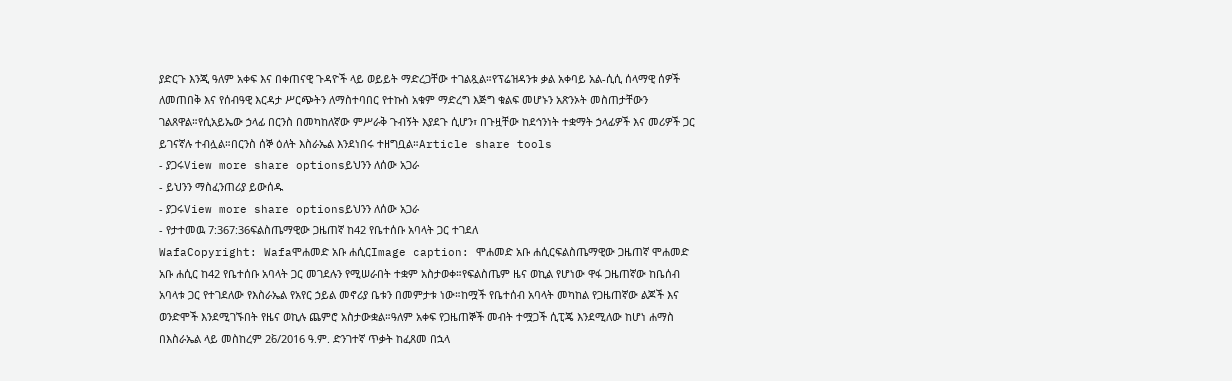ያድርጉ እንጂ ዓለም አቀፍ እና በቀጠናዊ ጉዳዮች ላይ ወይይት ማድረጋቸው ተገልጿል።የፕሬዝዳንቱ ቃል አቀባይ አል-ሲሲ ሰላማዊ ሰዎች ለመጠበቅ እና የሰብዓዊ እርዳታ ሥርጭትን ለማስተባበር የተኩስ አቁም ማድረግ እጅግ ቁልፍ መሆኑን አጽንኦት መስጠታቸውን ገልጸዋል።የሲአይኤው ኃላፊ በርንስ በመካከለኛው ምሥራቅ ጉብኝት እያደጉ ሲሆን፣ በጉዟቸው ከደኅንነት ተቋማት ኃላፊዎች እና መሪዎች ጋር ይገናኛሉ ተብሏል።በርንስ ሰኞ ዕለት እስራኤል እንደነበሩ ተዘግቧል።Article share tools
- ያጋሩView more share optionsይህንን ለሰው አጋራ
- ይህንን ማስፈንጠሪያ ይውሰዱ
- ያጋሩView more share optionsይህንን ለሰው አጋራ
- የታተመዉ 7:367:36ፍልስጤማዊው ጋዜጠኛ ከ42 የቤተሰቡ አባላት ጋር ተገደለ
WafaCopyright: Wafaሞሐመድ አቡ ሐሲርImage caption: ሞሐመድ አቡ ሐሲርፍልስጤማዊው ጋዜጠኛ ሞሐመድ አቡ ሐሲር ከ42 የቤተሰቡ አባላት ጋር መገደሉን የሚሠራበት ተቋም አስታወቀ።የፍልስጤም ዜና ወኪል የሆነው ዋፋ ጋዜጠኛው ከቤሰብ አባላቱ ጋር የተገደለው የእስራኤል የአየር ኃይል መኖሪያ ቤቱን በመምታቱ ነው።ከሟች የቤተሰብ አባላት መካከል የጋዜጠኛው ልጆች እና ወንድሞች እንደሚገኙበት የዜና ወኪሉ ጨምሮ አስታውቋል።ዓለም አቀፍ የጋዜጠኞች መብት ተሟጋች ሲፒጄ እንደሚለው ከሆነ ሐማስ በእስራኤል ላይ መስከረም 26̀/2016 ዓ.ም. ድንገተኛ ጥቃት ከፈጸመ በኋላ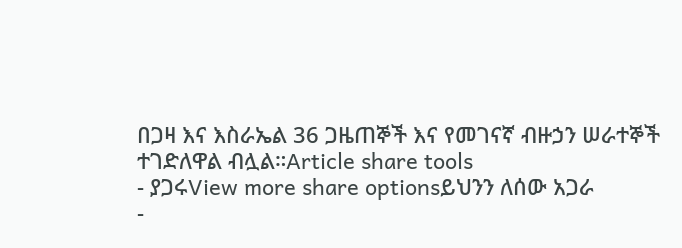በጋዛ እና እስራኤል 36 ጋዜጠኞች እና የመገናኛ ብዙኃን ሠራተኞች ተገድለዋል ብሏል።Article share tools
- ያጋሩView more share optionsይህንን ለሰው አጋራ
-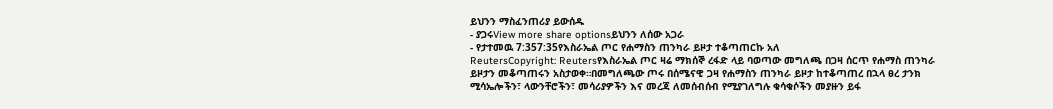ይህንን ማስፈንጠሪያ ይውሰዱ
- ያጋሩView more share optionsይህንን ለሰው አጋራ
- የታተመዉ 7:357:35የእስራኤል ጦር የሐማስን ጠንካራ ይዞታ ተቆጣጠርኩ አለ
ReutersCopyright: Reutersየእስራኤል ጦር ዛሬ ማክሰኞ ረፋድ ላይ ባወጣው መግለጫ በጋዛ ሰርጥ የሐማስ ጠንካራ ይዞታን መቆጣጠሩን አስታወቀ።በመግለጫው ጦሩ በሰሜናዊ ጋዛ የሐማስን ጠንካራ ይዞታ ከተቆጣጠረ በኋላ ፀረ ታንክ ሚሳኤሎችን፣ ላውንቸሮችን፣ መሳሪያዎችን እና መረጃ ለመሰብሰብ የሚያገለግሉ ቁሳቁሶችን መያዙን ይፋ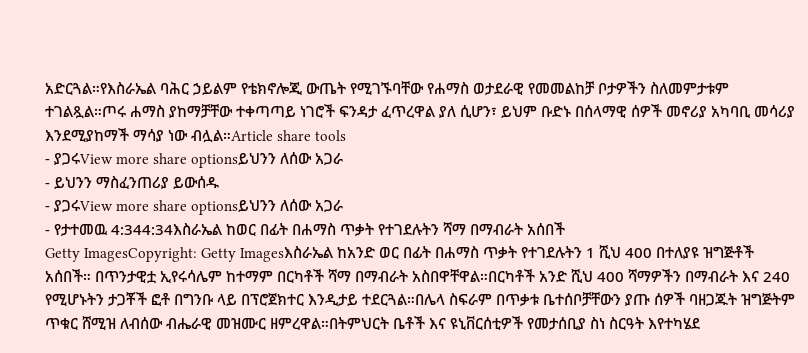አድርጓል።የእስራኤል ባሕር ኃይልም የቴክኖሎጂ ውጤት የሚገኙባቸው የሐማስ ወታደራዊ የመመልከቻ ቦታዎችን ስለመምታቱም ተገልጿል።ጦሩ ሐማስ ያከማቻቸው ተቀጣጣይ ነገሮች ፍንዳታ ፈጥረዋል ያለ ሲሆን፣ ይህም ቡድኑ በሰላማዊ ሰዎች መኖሪያ አካባቢ መሳሪያ እንደሚያከማች ማሳያ ነው ብሏል።Article share tools
- ያጋሩView more share optionsይህንን ለሰው አጋራ
- ይህንን ማስፈንጠሪያ ይውሰዱ
- ያጋሩView more share optionsይህንን ለሰው አጋራ
- የታተመዉ 4:344:34እስራኤል ከወር በፊት በሐማስ ጥቃት የተገደሉትን ሻማ በማብራት አሰበች
Getty ImagesCopyright: Getty Imagesእስራኤል ከአንድ ወር በፊት በሐማስ ጥቃት የተገደሉትን 1 ሺህ 400 በተለያዩ ዝግጅቶች አሰበች። በጥንታዊቷ ኢየሩሳሌም ከተማም በርካቶች ሻማ በማብራት አስበዋቸዋል።በርካቶች አንድ ሺህ 400 ሻማዎችን በማብራት እና 240 የሚሆኑትን ታጋቾች ፎቶ በግንቡ ላይ በፕሮጀክተር እንዲታይ ተደርጓል።በሌላ ስፍራም በጥቃቱ ቤተሰቦቻቸውን ያጡ ሰዎች ባዘጋጁት ዝግጅትም ጥቁር ሸሚዝ ለብሰው ብሔራዊ መዝሙር ዘምረዋል።በትምህርት ቤቶች እና ዩኒቨርሰቲዎች የመታሰቢያ ስነ ስርዓት እየተካሄደ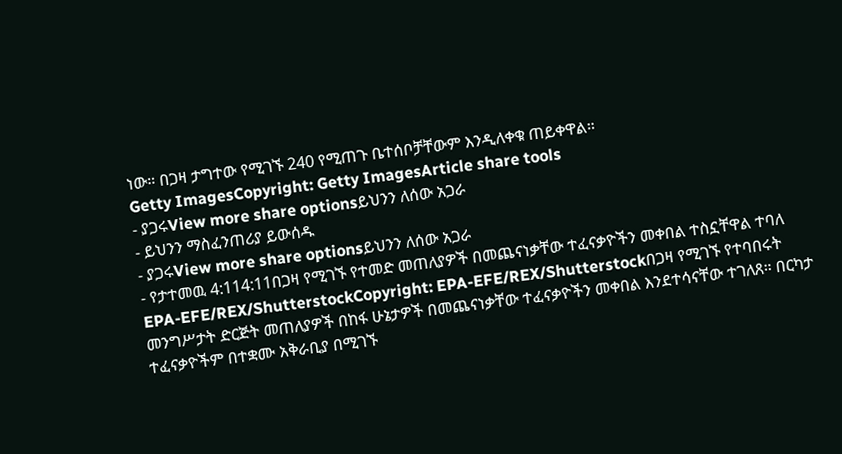ነው። በጋዛ ታግተው የሚገኙ 240 የሚጠጉ ቤተሰቦቻቸውም እንዲለቀቁ ጠይቀዋል።
Getty ImagesCopyright: Getty ImagesArticle share tools
- ያጋሩView more share optionsይህንን ለሰው አጋራ
- ይህንን ማስፈንጠሪያ ይውሰዱ
- ያጋሩView more share optionsይህንን ለሰው አጋራ
- የታተመዉ 4:114:11በጋዛ የሚገኙ የተመድ መጠለያዎች በመጨናነቃቸው ተፈናቃዮችን መቀበል ተስኗቸዋል ተባለ
EPA-EFE/REX/ShutterstockCopyright: EPA-EFE/REX/Shutterstockበጋዛ የሚገኙ የተባበሩት መንግሥታት ድርጅት መጠለያዎች በከፋ ሁኔታዎች በመጨናነቃቸው ተፈናቃዮችን መቀበል እንደተሳናቸው ተገለጸ። በርካታ ተፈናቃዮችም በተቋሙ አቅራቢያ በሚገኙ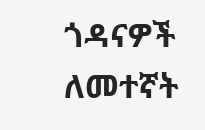ጎዳናዎች ለመተኛት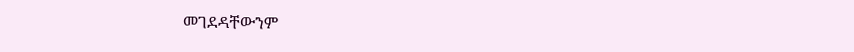መገደዳቸውንም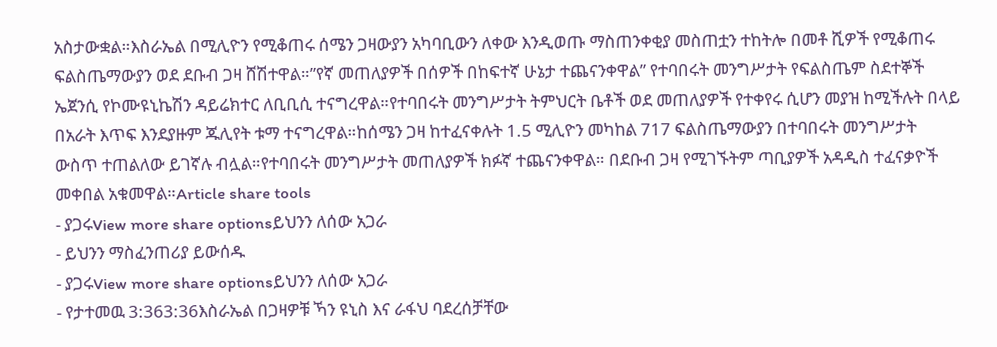አስታውቋል።እስራኤል በሚሊዮን የሚቆጠሩ ሰሜን ጋዛውያን አካባቢውን ለቀው እንዲወጡ ማስጠንቀቂያ መስጠቷን ተከትሎ በመቶ ሺዎች የሚቆጠሩ ፍልስጤማውያን ወደ ደቡብ ጋዛ ሸሽተዋል።”የኛ መጠለያዎች በሰዎች በከፍተኛ ሁኔታ ተጨናንቀዋል” የተባበሩት መንግሥታት የፍልስጤም ስደተኞች ኤጀንሲ የኮሙዩኒኬሽን ዳይሬክተር ለቢቢሲ ተናግረዋል።የተባበሩት መንግሥታት ትምህርት ቤቶች ወደ መጠለያዎች የተቀየሩ ሲሆን መያዝ ከሚችሉት በላይ በአራት እጥፍ እንደያዙም ጁሊየት ቱማ ተናግረዋል።ከሰሜን ጋዛ ከተፈናቀሉት 1.5 ሚሊዮን መካከል 717 ፍልስጤማውያን በተባበሩት መንግሥታት ውስጥ ተጠልለው ይገኛሉ ብሏል።የተባበሩት መንግሥታት መጠለያዎች ክፉኛ ተጨናንቀዋል። በደቡብ ጋዛ የሚገኙትም ጣቢያዎች አዳዲስ ተፈናቃዮች መቀበል አቁመዋል።Article share tools
- ያጋሩView more share optionsይህንን ለሰው አጋራ
- ይህንን ማስፈንጠሪያ ይውሰዱ
- ያጋሩView more share optionsይህንን ለሰው አጋራ
- የታተመዉ 3:363:36እስራኤል በጋዛዎቹ ኻን ዩኒስ እና ራፋህ ባደረሰቻቸው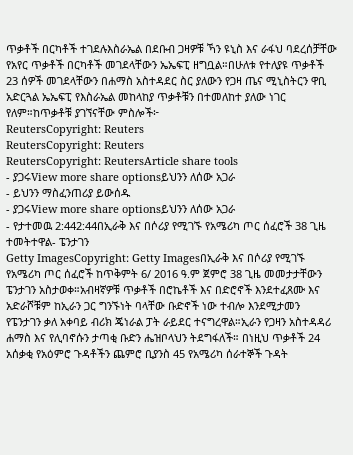ጥቃቶች በርካቶች ተገደሉእስራኤል በደቡብ ጋዛዎቹ ኻን ዩኒስ እና ራፋህ ባደረሰቻቸው የአየር ጥቃቶች በርካቶች መገደላቸውን ኤኤፍፒ ዘግቧል።በሁለቱ የተለያዩ ጥቃቶች 23 ሰዎች መገደላቸውን በሐማስ አስተዳደር ስር ያለውን የጋዛ ጤና ሚኒስትርን ዋቢ አድርጓል ኤኤፍፒ የእስራኤል መከላከያ ጥቃቶቹን በተመለከተ ያለው ነገር የለም።ከጥቃቶቹ ያገኘናቸው ምስሎች፦
ReutersCopyright: Reuters
ReutersCopyright: Reuters
ReutersCopyright: ReutersArticle share tools
- ያጋሩView more share optionsይህንን ለሰው አጋራ
- ይህንን ማስፈንጠሪያ ይውሰዱ
- ያጋሩView more share optionsይህንን ለሰው አጋራ
- የታተመዉ 2:442:44በኢራቅ እና በሶሪያ የሚገኙ የአሜሪካ ጦር ሰፈሮች 38 ጊዜ ተመትተዋል- ፔንታገን
Getty ImagesCopyright: Getty Imagesበኢራቅ እና በሶሪያ የሚገኙ የአሜሪካ ጦር ሰፈሮች ከጥቅምት 6/ 2016 ዓ.ም ጀምሮ 38 ጊዜ መመታታቸውን ፔንታገን አስታወቀ።አብዛኛዎቹ ጥቃቶች በሮኬቶች እና በድሮኖች እንደተፈጸሙ እና አድራሾቹም ከኢራን ጋር ግንኙነት ባላቸው ቡድኖች ነው ተብሎ እንደሚታመን የፔንታገን ቃለ አቀባይ ብሪክ ጄነራል ፓት ራይደር ተናግረዋል።ኢራን የጋዛን አስተዳዳሪ ሐማስ እና የሊባኖሱን ታጣቂ ቡድን ሔዝቦላህን ትደግፋለች። በነዚህ ጥቃቶች 24 አሰቃቂ የአዕምሮ ጉዳቶችን ጨምሮ ቢያንስ 45 የአሜሪካ ሰራተኞች ጉዳት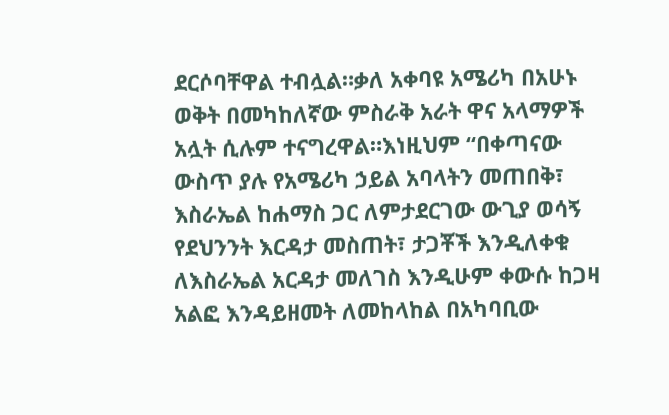ደርሶባቸዋል ተብሏል።ቃለ አቀባዩ አሜሪካ በአሁኑ ወቅት በመካከለኛው ምስራቅ አራት ዋና አላማዎች አሏት ሲሉም ተናግረዋል።እነዚህም “በቀጣናው ውስጥ ያሉ የአሜሪካ ኃይል አባላትን መጠበቅ፣ እስራኤል ከሐማስ ጋር ለምታደርገው ውጊያ ወሳኝ የደህንንት እርዳታ መስጠት፣ ታጋቾች እንዲለቀቁ ለእስራኤል አርዳታ መለገስ እንዲሁም ቀውሱ ከጋዛ አልፎ እንዳይዘመት ለመከላከል በአካባቢው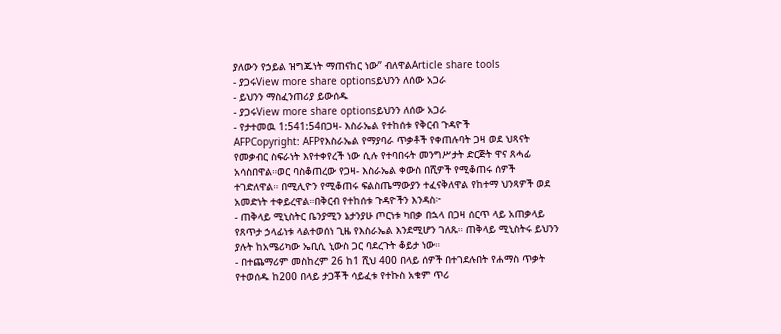ያለውን የኃይል ዝግጁነት ማጠናከር ነው” ብለዋልArticle share tools
- ያጋሩView more share optionsይህንን ለሰው አጋራ
- ይህንን ማስፈንጠሪያ ይውሰዱ
- ያጋሩView more share optionsይህንን ለሰው አጋራ
- የታተመዉ 1:541:54በጋዛ- እስራኤል የተከሰቱ የቅርብ ጉዳዮች
AFPCopyright: AFPየእስራኤል የማያባራ ጥቃቶች የቀጠሉባት ጋዛ ወደ ህጻናት የመቃብር ስፍራነት እየተቀየረች ነው ሲሉ የተባበሩት መንግሥታት ድርጅት ዋና ጸሓፊ አሳስበዋል።ወር ባስቆጠረው የጋዛ- እስራኤል ቀውስ በሺዎች የሚቆጠሩ ሰዎች ተገድለዋል። በሚሊዮን የሚቆጠሩ ፍልስጤማውያን ተፈናቅለዋል የከተማ ህንጻዎች ወደ አመድነት ተቀይረዋል።በቅርብ የተከሰቱ ጉዳዮችን እንዳስ፦
- ጠቅላይ ሚኒስትር ቤንያሚን ኔታንያሁ ጦርነቱ ካበቃ በኋላ በጋዛ ሰርጥ ላይ አጠቃላይ የጸጥታ ኃላፊነቱ ላልተወሰነ ጊዜ የእስራኤል እንደሚሆን ገለጹ። ጠቅላይ ሚኒስትሩ ይህንን ያሉት ከአሜሪካው ኤቢሲ ኒውስ ጋር ባደረጉት ቆይታ ነው።
- በተጨማሪም መስከረም 26 ከ1 ሺህ 400 በላይ ሰዎች በተገደሉበት የሐማስ ጥቃት የተወሰዱ ከ200 በላይ ታጋቾች ሳይፈቱ የተኩስ አቁም ጥሪ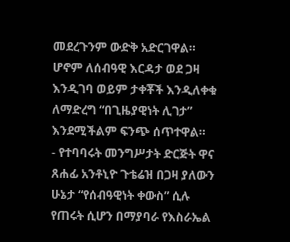መደረጉንም ውድቅ አድርገዋል። ሆኖም ለሰብዓዊ እርዳታ ወደ ጋዛ እንዲገባ ወይም ታቀቾች እንዲለቀቁ ለማድረግ “በጊዜያዊነት ሊገታ” እንደሚችልም ፍንጭ ሰጥተዋል።
- የተባባሩት መንግሥታት ድርጅት ዋና ጸሐፊ አንቶኒዮ ጉቴሬዝ በጋዛ ያለውን ሁኔታ “የሰብዓዊነት ቀውስ” ሲሉ የጠሩት ሲሆን በማያባራ የእስራኤል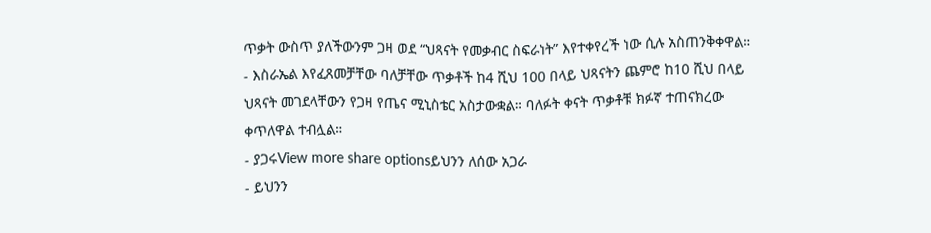ጥቃት ውስጥ ያለችውንም ጋዛ ወደ “ህጻናት የመቃብር ስፍራነት” እየተቀየረች ነው ሲሉ አስጠንቅቀዋል።
- እስራኤል እየፈጸመቻቸው ባለቻቸው ጥቃቶች ከ4 ሺህ 100 በላይ ህጻናትን ጨምሮ ከ10 ሺህ በላይ ህጻናት መገደላቸውን የጋዛ የጤና ሚኒስቴር አስታውቋል። ባለፉት ቀናት ጥቃቶቹ ክፉኛ ተጠናክረው ቀጥለዋል ተብሏል።
- ያጋሩView more share optionsይህንን ለሰው አጋራ
- ይህንን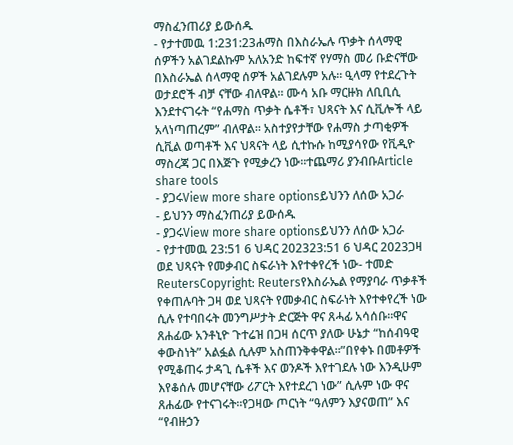ማስፈንጠሪያ ይውሰዱ
- የታተመዉ 1:231:23ሐማስ በእስራኤሉ ጥቃት ሰላማዊ ሰዎችን አልገደልኩም አለአንድ ከፍተኛ የሃማስ መሪ ቡድናቸው በእስራኤል ሰላማዊ ሰዎች አልገደሉም አሉ። ዒላማ የተደረጉት ወታደሮች ብቻ ናቸው ብለዋል። ሙሳ አቡ ማርዙክ ለቢቢሲ እንደተናገሩት “የሐማስ ጥቃት ሴቶች፣ ህጻናት እና ሲቪሎች ላይ አላነጣጠረም” ብለዋል። አስተያየታቸው የሐማስ ታጣቂዎች ሲቪል ወጣቶች እና ህጻናት ላይ ሲተኩሱ ከሚያሳየው የቪዲዮ ማስረጃ ጋር በእጅጉ የሚቃረን ነው።ተጨማሪ ያንብቡArticle share tools
- ያጋሩView more share optionsይህንን ለሰው አጋራ
- ይህንን ማስፈንጠሪያ ይውሰዱ
- ያጋሩView more share optionsይህንን ለሰው አጋራ
- የታተመዉ 23:51 6 ህዳር 202323:51 6 ህዳር 2023ጋዛ ወደ ህጻናት የመቃብር ስፍራነት እየተቀየረች ነው- ተመድ
ReutersCopyright: Reutersየእስራኤል የማያባራ ጥቃቶች የቀጠሉባት ጋዛ ወደ ህጻናት የመቃብር ስፍራነት እየተቀየረች ነው ሲሉ የተባበሩት መንግሥታት ድርጅት ዋና ጸሓፊ አሳሰቡ።ዋና ጸሐፊው አንቶኒዮ ጉተሬዝ በጋዛ ሰርጥ ያለው ሁኔታ “ከሰብዓዊ ቀውስነት” አልፏል ሲሉም አስጠንቅቀዋል።”በየቀኑ በመቶዎች የሚቆጠሩ ታዳጊ ሴቶች እና ወንዶች እየተገደሉ ነው እንዲሁም እየቆሰሉ መሆናቸው ሪፖርት እየተደረገ ነው” ሲሉም ነው ዋና ጸሐፊው የተናገሩት።የጋዛው ጦርነት “ዓለምን እያናወጠ” እና “የብዙኃን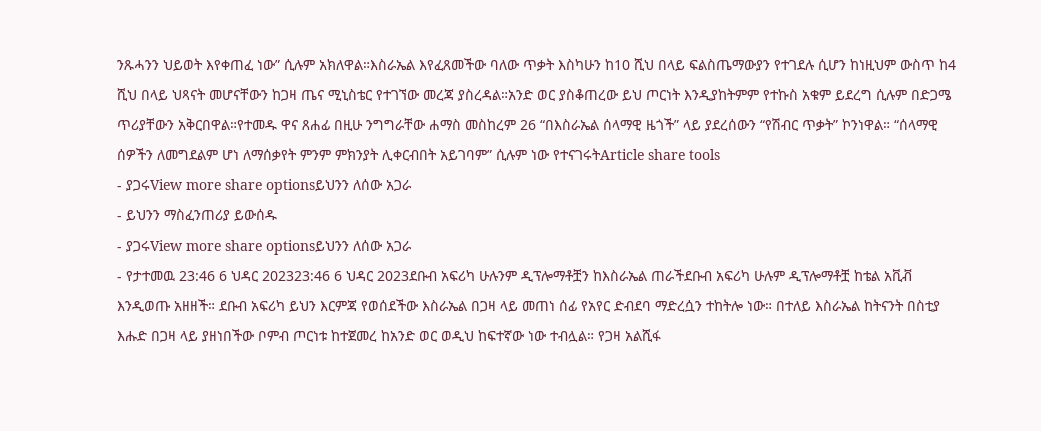ንጹሓንን ህይወት እየቀጠፈ ነው” ሲሉም አክለዋል።እስራኤል እየፈጸመችው ባለው ጥቃት እስካሁን ከ10 ሺህ በላይ ፍልስጤማውያን የተገደሉ ሲሆን ከነዚህም ውስጥ ከ4 ሺህ በላይ ህጻናት መሆናቸውን ከጋዛ ጤና ሚኒስቴር የተገኘው መረጃ ያስረዳል።አንድ ወር ያስቆጠረው ይህ ጦርነት እንዲያከትምም የተኩስ አቁም ይደረግ ሲሉም በድጋሜ ጥሪያቸውን አቅርበዋል።የተመዱ ዋና ጸሐፊ በዚሁ ንግግራቸው ሐማስ መስከረም 26 “በእስራኤል ሰላማዊ ዜጎች” ላይ ያደረሰውን “የሽብር ጥቃት” ኮንነዋል። “ሰላማዊ ሰዎችን ለመግደልም ሆነ ለማሰቃየት ምንም ምክንያት ሊቀርብበት አይገባም” ሲሉም ነው የተናገሩትArticle share tools
- ያጋሩView more share optionsይህንን ለሰው አጋራ
- ይህንን ማስፈንጠሪያ ይውሰዱ
- ያጋሩView more share optionsይህንን ለሰው አጋራ
- የታተመዉ 23:46 6 ህዳር 202323:46 6 ህዳር 2023ደቡብ አፍሪካ ሁሉንም ዲፕሎማቶቿን ከእስራኤል ጠራችደቡብ አፍሪካ ሁሉም ዲፕሎማቶቿ ከቴል አቪቭ እንዲወጡ አዘዘች። ደቡብ አፍሪካ ይህን እርምጃ የወሰደችው እስራኤል በጋዛ ላይ መጠነ ሰፊ የአየር ድብደባ ማድረሷን ተከትሎ ነው። በተለይ እስራኤል ከትናንት በስቲያ እሑድ በጋዛ ላይ ያዘነበችው ቦምብ ጦርነቱ ከተጀመረ ከአንድ ወር ወዲህ ከፍተኛው ነው ተብሏል። የጋዛ አልሺፋ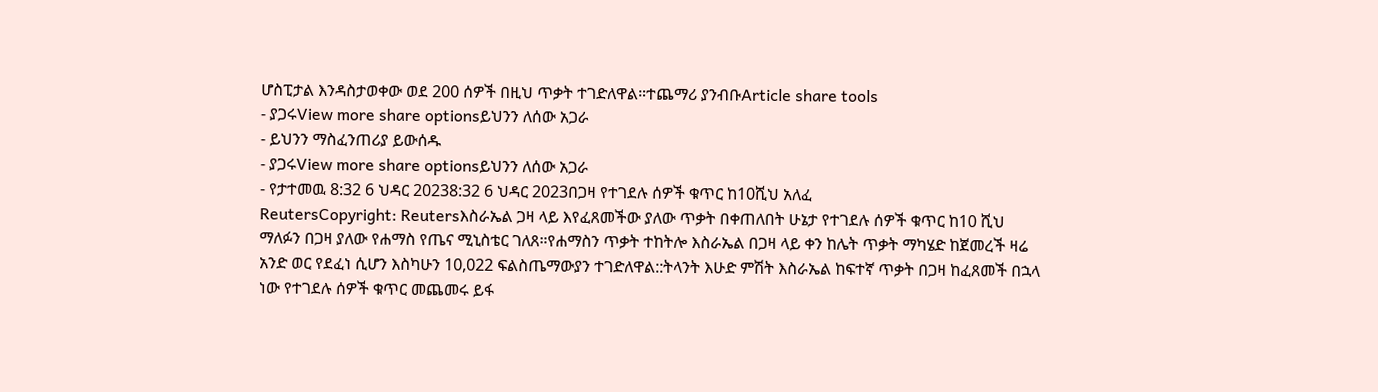ሆስፒታል እንዳስታወቀው ወደ 200 ሰዎች በዚህ ጥቃት ተገድለዋል።ተጨማሪ ያንብቡArticle share tools
- ያጋሩView more share optionsይህንን ለሰው አጋራ
- ይህንን ማስፈንጠሪያ ይውሰዱ
- ያጋሩView more share optionsይህንን ለሰው አጋራ
- የታተመዉ 8:32 6 ህዳር 20238:32 6 ህዳር 2023በጋዛ የተገደሉ ሰዎች ቁጥር ከ10ሺህ አለፈ
ReutersCopyright: Reutersእስራኤል ጋዛ ላይ እየፈጸመችው ያለው ጥቃት በቀጠለበት ሁኔታ የተገደሉ ሰዎች ቁጥር ከ10 ሺህ ማለፉን በጋዛ ያለው የሐማስ የጤና ሚኒስቴር ገለጸ።የሐማስን ጥቃት ተከትሎ እስራኤል በጋዛ ላይ ቀን ከሌት ጥቃት ማካሄድ ከጀመረች ዛሬ አንድ ወር የደፈነ ሲሆን እስካሁን 10,022 ፍልስጤማውያን ተገድለዋል::ትላንት እሁድ ምሽት እስራኤል ከፍተኛ ጥቃት በጋዛ ከፈጸመች በኋላ ነው የተገደሉ ሰዎች ቁጥር መጨመሩ ይፋ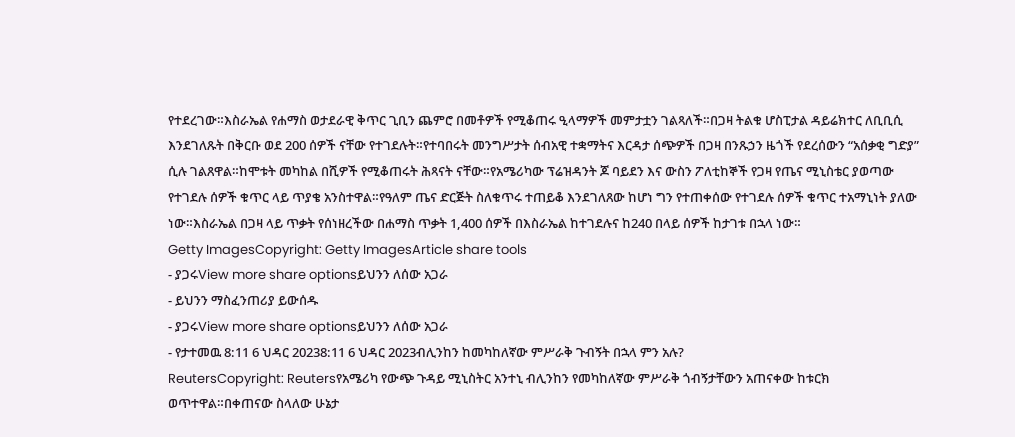የተደረገው።እስራኤል የሐማስ ወታደራዊ ቅጥር ጊቢን ጨምሮ በመቶዎች የሚቆጠሩ ዒላማዎች መምታቷን ገልጻለች።በጋዛ ትልቁ ሆስፒታል ዳይሬክተር ለቢቢሲ እንደገለጹት በቅርቡ ወደ 200 ሰዎች ናቸው የተገደሉት።የተባበሩት መንግሥታት ሰብአዊ ተቋማትና እርዳታ ሰጭዎች በጋዛ በንጹኃን ዜጎች የደረሰውን “አሰቃቂ ግድያ” ሲሉ ገልጸዋል።ከሞቱት መካከል በሺዎች የሚቆጠሩት ሕጻናት ናቸው።የአሜሪካው ፕሬዝዳንት ጆ ባይደን እና ውስን ፖለቲከኞች የጋዛ የጤና ሚኒስቴር ያወጣው የተገደሉ ሰዎች ቁጥር ላይ ጥያቄ አንስተዋል።የዓለም ጤና ድርጅት ስለቁጥሩ ተጠይቆ እንደገለጸው ከሆነ ግን የተጠቀሰው የተገደሉ ሰዎች ቁጥር ተአማኒነት ያለው ነው።እስራኤል በጋዛ ላይ ጥቃት የሰነዘረችው በሐማስ ጥቃት 1,400 ሰዎች በእስራኤል ከተገደሉና ከ240 በላይ ሰዎች ከታገቱ በኋላ ነው።
Getty ImagesCopyright: Getty ImagesArticle share tools
- ያጋሩView more share optionsይህንን ለሰው አጋራ
- ይህንን ማስፈንጠሪያ ይውሰዱ
- ያጋሩView more share optionsይህንን ለሰው አጋራ
- የታተመዉ 8:11 6 ህዳር 20238:11 6 ህዳር 2023ብሊንከን ከመካከለኛው ምሥራቅ ጉብኝት በኋላ ምን አሉ?
ReutersCopyright: Reutersየአሜሪካ የውጭ ጉዳይ ሚኒስትር አንተኒ ብሊንከን የመካከለኛው ምሥራቅ ጎብኝታቸውን አጠናቀው ከቱርክ ወጥተዋል።በቀጠናው ስላለው ሁኔታ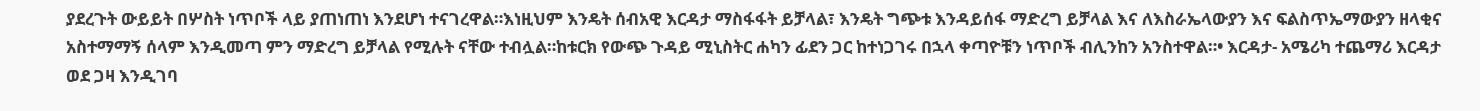ያደረጉት ውይይት በሦስት ነጥቦች ላይ ያጠነጠነ እንደሆነ ተናገረዋል።እነዚህም እንዴት ሰብአዊ እርዳታ ማስፋፋት ይቻላል፣ እንዴት ግጭቱ እንዳይሰፋ ማድረግ ይቻላል እና ለእስራኤላውያን እና ፍልስጥኤማውያን ዘላቂና አስተማማኝ ሰላም እንዲመጣ ምን ማድረግ ይቻላል የሚሉት ናቸው ተብሏል።ከቱርክ የውጭ ጉዳይ ሚኒስትር ሐካን ፊደን ጋር ከተነጋገሩ በኋላ ቀጣዮቹን ነጥቦች ብሊንከን አንስተዋል።• እርዳታ- አሜሪካ ተጨማሪ እርዳታ ወደ ጋዛ እንዲገባ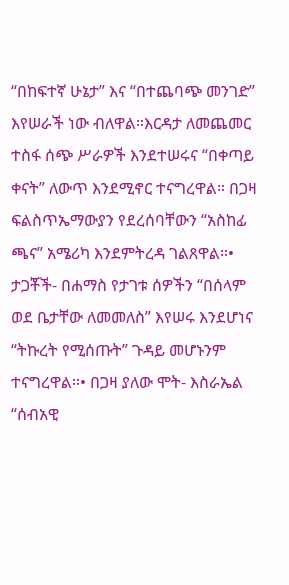“በከፍተኛ ሁኔታ” እና “በተጨባጭ መንገድ” እየሠራች ነው ብለዋል።እርዳታ ለመጨመር ተስፋ ሰጭ ሥራዎች እንደተሠሩና “በቀጣይ ቀናት” ለውጥ እንደሚኖር ተናግረዋል። በጋዛ ፍልስጥኤማውያን የደረሰባቸውን “አስከፊ ጫና” አሜሪካ እንደምትረዳ ገልጸዋል።• ታጋቾች- በሐማስ የታገቱ ሰዎችን “በሰላም ወደ ቤታቸው ለመመለስ” እየሠሩ እንደሆነና “ትኩረት የሚሰጡት” ጉዳይ መሆኑንም ተናግረዋል።• በጋዛ ያለው ሞት- እስራኤል “ሰብአዊ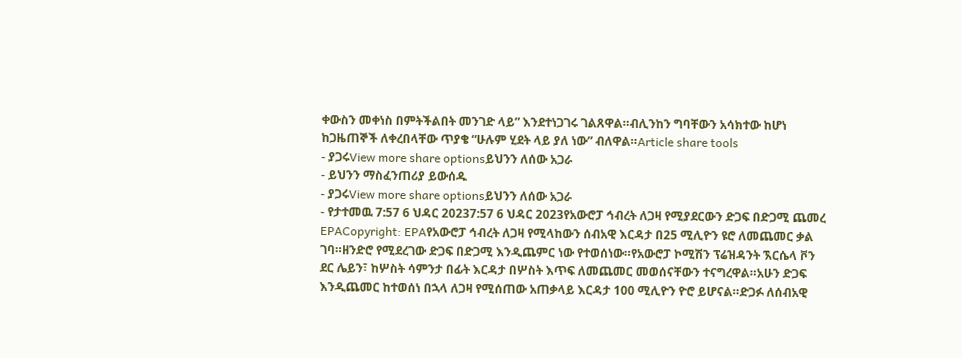ቀውስን መቀነስ በምትችልበት መንገድ ላይ” እንደተነጋገሩ ገልጸዋል።ብሊንከን ግባቸውን አሳክተው ከሆነ ከጋዜጠኞች ለቀረበላቸው ጥያቄ “ሁሉም ሂደት ላይ ያለ ነው” ብለዋል።Article share tools
- ያጋሩView more share optionsይህንን ለሰው አጋራ
- ይህንን ማስፈንጠሪያ ይውሰዱ
- ያጋሩView more share optionsይህንን ለሰው አጋራ
- የታተመዉ 7:57 6 ህዳር 20237:57 6 ህዳር 2023የአውሮፓ ኅብረት ለጋዛ የሚያደርውን ድጋፍ በድጋሚ ጨመረ
EPACopyright: EPAየአውሮፓ ኅብረት ለጋዛ የሚላከውን ሰብአዊ እርዳታ በ25 ሚሊዮን ዩሮ ለመጨመር ቃል ገባ።ዘንድሮ የሚደረገው ድጋፍ በድጋሚ እንዲጨምር ነው የተወሰነው።የአውሮፓ ኮሚሽን ፕሬዝዳንት ኧርሴላ ቮን ደር ሌይን፣ ከሦስት ሳምንታ በፊት እርዳታ በሦስት እጥፍ ለመጨመር መወሰናቸውን ተናግረዋል።አሁን ድጋፍ እንዲጨመር ከተወሰነ በኋላ ለጋዛ የሚሰጠው አጠቃላይ እርዳታ 100 ሚሊዮን ዮሮ ይሆናል።ድጋፉ ለሰብአዊ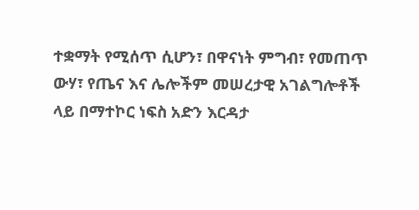ተቋማት የሚሰጥ ሲሆን፣ በዋናነት ምግብ፣ የመጠጥ ውሃ፣ የጤና እና ሌሎችም መሠረታዊ አገልግሎቶች ላይ በማተኮር ነፍስ አድን እርዳታ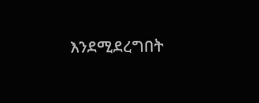እንደሚደረግበት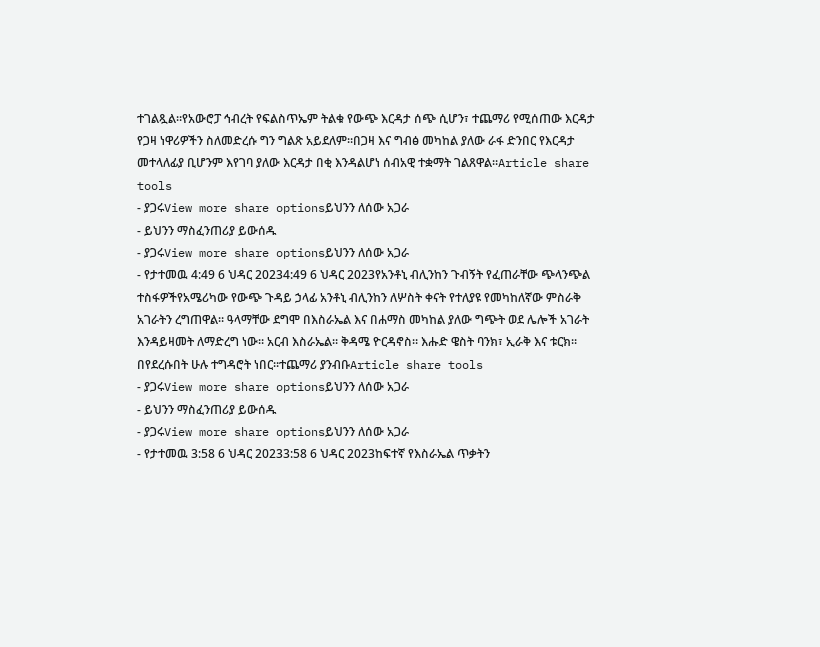ተገልጿል።የአውሮፓ ኅብረት የፍልስጥኤም ትልቁ የውጭ እርዳታ ሰጭ ሲሆን፣ ተጨማሪ የሚሰጠው እርዳታ የጋዛ ነዋሪዎችን ስለመድረሱ ግን ግልጽ አይደለም።በጋዛ እና ግብፅ መካከል ያለው ራፋ ድንበር የእርዳታ መተላለፊያ ቢሆንም እየገባ ያለው እርዳታ በቂ እንዳልሆነ ሰብአዊ ተቋማት ገልጸዋል።Article share tools
- ያጋሩView more share optionsይህንን ለሰው አጋራ
- ይህንን ማስፈንጠሪያ ይውሰዱ
- ያጋሩView more share optionsይህንን ለሰው አጋራ
- የታተመዉ 4:49 6 ህዳር 20234:49 6 ህዳር 2023የአንቶኒ ብሊንከን ጉብኝት የፈጠራቸው ጭላንጭል ተስፋዎችየአሜሪካው የውጭ ጉዳይ ኃላፊ አንቶኒ ብሊንከን ለሦስት ቀናት የተለያዩ የመካከለኛው ምስራቅ አገራትን ረግጠዋል። ዓላማቸው ደግሞ በእስራኤል እና በሐማስ መካከል ያለው ግጭት ወደ ሌሎች አገራት እንዳይዛመት ለማድረግ ነው። አርብ እስራኤል። ቅዳሜ ዮርዳኖስ። እሑድ ዌስት ባንክ፣ ኢራቅ እና ቱርክ። በየደረሱበት ሁሉ ተግዳሮት ነበር።ተጨማሪ ያንብቡArticle share tools
- ያጋሩView more share optionsይህንን ለሰው አጋራ
- ይህንን ማስፈንጠሪያ ይውሰዱ
- ያጋሩView more share optionsይህንን ለሰው አጋራ
- የታተመዉ 3:58 6 ህዳር 20233:58 6 ህዳር 2023ከፍተኛ የእስራኤል ጥቃትን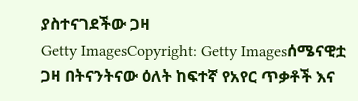ያስተናገደችው ጋዛ
Getty ImagesCopyright: Getty Imagesሰሜናዊቷ ጋዛ በትናንትናው ዕለት ከፍተኛ የአየር ጥቃቶች እና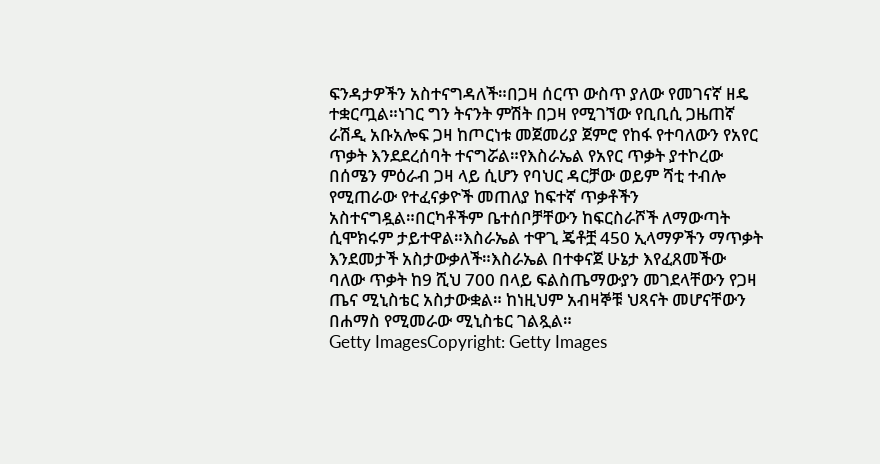ፍንዳታዎችን አስተናግዳለች።በጋዛ ሰርጥ ውስጥ ያለው የመገናኛ ዘዴ ተቋርጧል።ነገር ግን ትናንት ምሽት በጋዛ የሚገኘው የቢቢሲ ጋዜጠኛ ራሽዲ አቡአሎፍ ጋዛ ከጦርነቱ መጀመሪያ ጀምሮ የከፋ የተባለውን የአየር ጥቃት እንደደረሰባት ተናግሯል።የእስራኤል የአየር ጥቃት ያተኮረው በሰሜን ምዕራብ ጋዛ ላይ ሲሆን የባህር ዳርቻው ወይም ሻቲ ተብሎ የሚጠራው የተፈናቃዮች መጠለያ ከፍተኛ ጥቃቶችን አስተናግዷል።በርካቶችም ቤተሰቦቻቸውን ከፍርስራሾች ለማውጣት ሲሞክሩም ታይተዋል።እስራኤል ተዋጊ ጄቶቿ 450 ኢላማዎችን ማጥቃት እንደመታች አስታውቃለች።እስራኤል በተቀናጀ ሁኔታ እየፈጸመችው ባለው ጥቃት ከ9 ሺህ 700 በላይ ፍልስጤማውያን መገደላቸውን የጋዛ ጤና ሚኒስቴር አስታውቋል። ከነዚህም አብዛኞቹ ህጻናት መሆናቸውን በሐማስ የሚመራው ሚኒስቴር ገልጿል።
Getty ImagesCopyright: Getty Images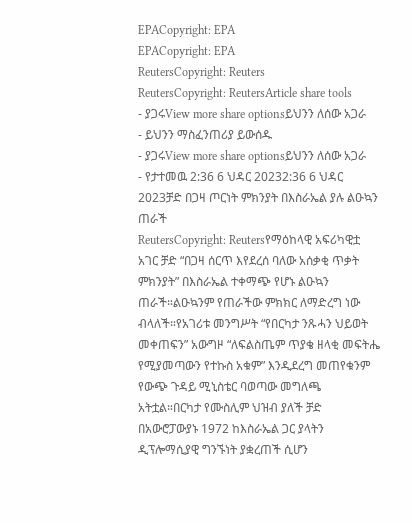EPACopyright: EPA
EPACopyright: EPA
ReutersCopyright: Reuters
ReutersCopyright: ReutersArticle share tools
- ያጋሩView more share optionsይህንን ለሰው አጋራ
- ይህንን ማስፈንጠሪያ ይውሰዱ
- ያጋሩView more share optionsይህንን ለሰው አጋራ
- የታተመዉ 2:36 6 ህዳር 20232:36 6 ህዳር 2023ቻድ በጋዛ ጦርነት ምክንያት በእስራኤል ያሉ ልዑኳን ጠራች
ReutersCopyright: Reutersየማዕከላዊ አፍሪካዊቷ አገር ቻድ “በጋዛ ሰርጥ እየደረሰ ባለው አሰቃቂ ጥቃት ምክንያት” በእስራኤል ተቀማጭ የሆኑ ልዑኳን ጠራች።ልዑኳንም የጠራችው ምክክር ለማድረግ ነው ብላለች።የአገሪቱ መንግሥት “የበርካታ ንጹሓን ህይወት መቀጠፍን” አውግዞ “ለፍልስጤም ጥያቄ ዘላቂ መፍትሔ የሚያመጣውን የተኩስ አቁም” እንዲደረግ መጠየቁንም የውጭ ጉዳይ ሚኒስቴር ባወጣው መግለጫ አትቷል።በርካታ የሙስሊም ህዝብ ያለች ቻድ በአውሮፓውያኑ 1972 ከእስራኤል ጋር ያላትን ዲፕሎማሲያዊ ግንኙነት ያቋረጠች ሲሆን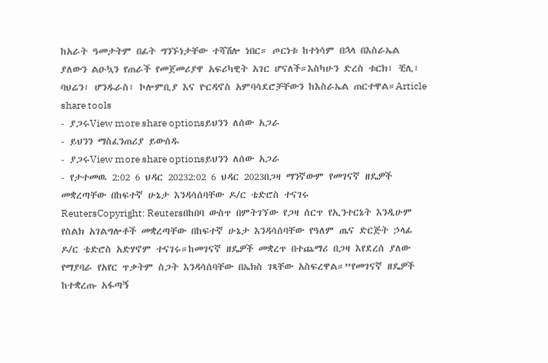ከአራት ዓመታትም በፊት ግንኙነታቸው ተሻሽሎ ነበር። ጦርነቱ ከተነሳም በኋላ በእስራኤል ያለውን ልዑኳን የጠራች የመጀመሪያዋ አፍሪካዊት አገር ሆናለች።እስካሁን ድረስ ቱርክ፣ ቺሊ፣ ባህሬን፣ ሆንዱራስ፣ ኮሎምቢያ እና ዮርዳኖስ አምባሳደሮቻቸውን ከእስራኤል ጠርተዋል።Article share tools
- ያጋሩView more share optionsይህንን ለሰው አጋራ
- ይህንን ማስፈንጠሪያ ይውሰዱ
- ያጋሩView more share optionsይህንን ለሰው አጋራ
- የታተመዉ 2:02 6 ህዳር 20232:02 6 ህዳር 2023በጋዛ ማንኛውም የመገናኛ ዘዴዎች መቋረጣቸው በከፍተኛ ሁኔታ እንዳሳሰባቸው ዶ/ር ቴድሮስ ተናገሩ
ReutersCopyright: Reutersበከበባ ውስጥ በምትገኘው የጋዛ ሰርጥ የኢንተርኔት እንዲሁም የስልክ አገልግሎቶች መቋረጣቸው በከፍተኛ ሁኔታ እንዳሳሰባቸው የዓለም ጤና ድርጅት ኃላፊ ዶ/ር ቴድሮስ አድሃኖም ተናገሩ።ከመገናኛ ዘዴዎች መቋረጥ በተጨማሪ በጋዛ እየደረሰ ያለው የማያባራ የአየር ጥቃትም ስጋት እንዳሳሰባቸው በኤክስ ገጻቸው አስፍረዋል።”የመገናኛ ዘዴዎች ከተቋረጡ አፋጣኝ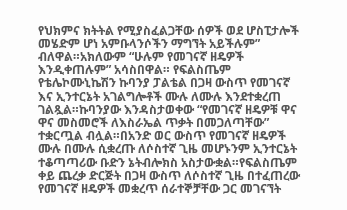የህክምና ክትትል የሚያስፈልጋቸው ሰዎች ወደ ሆስፒታሎች መሄድም ሆነ አምቡላንሶችን ማግኘት አይችሉም” ብለዋል።አክለውም “ሁሉም የመገናኛ ዘዴዎች እንዲቀጠሉም” አሳስበዋል። የፍልስጤም የቴሌኮሙኒኬሽን ኩባንያ ፓልቴል በጋዛ ውስጥ የመገናኛ እና ኢንተርኔት አገልግሎቶች ሙሉ ለሙሉ እንደተቋረጠ ገልጿል።ኩባንያው እንዳስታወቀው “የመገናኛ ዘዴዎቹ ዋና ዋና መስመሮች ለእስራኤል ጥቃት በመጋለጣቸው” ተቋርጧል ብሏል።በአንድ ወር ውስጥ የመገናኛ ዘዴዎች ሙሉ በሙሉ ሲቋረጡ ለሶስተኛ ጊዜ መሆኑንም ኢንተርኔት ተቆጣጣሪው ቡድን ኔትብሎክስ አስታውቋል።የፍልስጤም ቀይ ጨረቃ ድርጅት በጋዛ ውስጥ ለሶስተኛ ጊዜ በተፈጠረው የመገናኛ ዘዴዎች መቋረጥ ሰራተኞቻቸው ጋር መገናኘት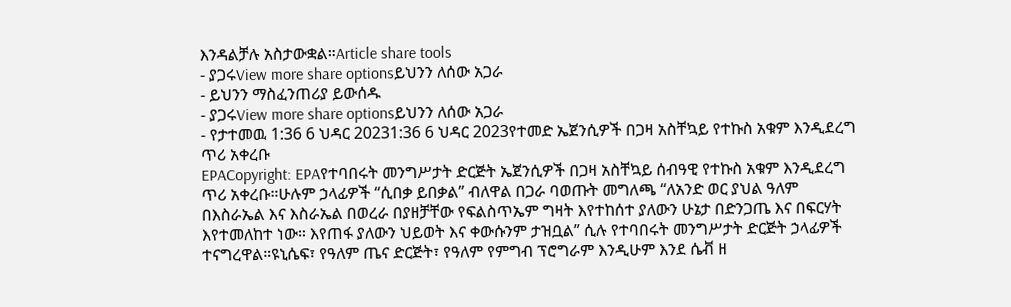እንዳልቻሉ አስታውቋል።Article share tools
- ያጋሩView more share optionsይህንን ለሰው አጋራ
- ይህንን ማስፈንጠሪያ ይውሰዱ
- ያጋሩView more share optionsይህንን ለሰው አጋራ
- የታተመዉ 1:36 6 ህዳር 20231:36 6 ህዳር 2023የተመድ ኤጀንሲዎች በጋዛ አስቸኳይ የተኩስ አቁም እንዲደረግ ጥሪ አቀረቡ
EPACopyright: EPAየተባበሩት መንግሥታት ድርጅት ኤጀንሲዎች በጋዛ አስቸኳይ ሰብዓዊ የተኩስ አቁም እንዲደረግ ጥሪ አቀረቡ።ሁሉም ኃላፊዎች “ሲበቃ ይበቃል” ብለዋል በጋራ ባወጡት መግለጫ “ለአንድ ወር ያህል ዓለም በእስራኤል እና እስራኤል በወረራ በያዘቻቸው የፍልስጥኤም ግዛት እየተከሰተ ያለውን ሁኔታ በድንጋጤ እና በፍርሃት እየተመለከተ ነው። እየጠፋ ያለውን ህይወት እና ቀውሱንም ታዝቧል” ሲሉ የተባበሩት መንግሥታት ድርጅት ኃላፊዎች ተናግረዋል።ዩኒሴፍ፣ የዓለም ጤና ድርጅት፣ የዓለም የምግብ ፕሮግራም እንዲሁም እንደ ሴቭ ዘ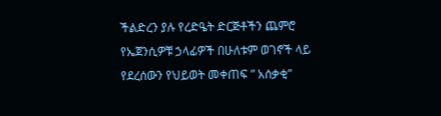ችልድረን ያሉ የረድዔት ድርጅቶችን ጨምሮ የኤጀንሲዎቹ ኃላፊዎች በሁለቱም ወገኖች ላይ የደረሰውን የህይወት መቀጠፍ ” አሰቃቂ”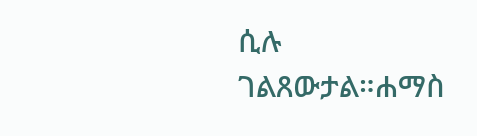ሲሉ ገልጸውታል።ሐማስ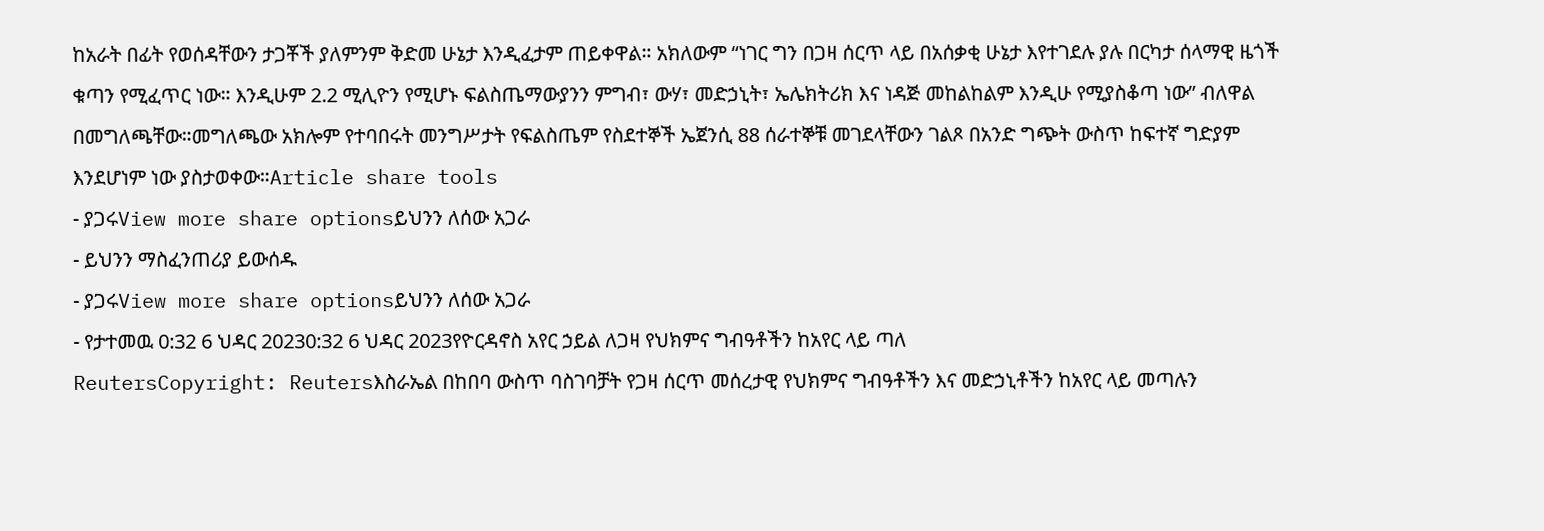ከአራት በፊት የወሰዳቸውን ታጋቾች ያለምንም ቅድመ ሁኔታ እንዲፈታም ጠይቀዋል። አክለውም “ነገር ግን በጋዛ ሰርጥ ላይ በአሰቃቂ ሁኔታ እየተገደሉ ያሉ በርካታ ሰላማዊ ዜጎች ቁጣን የሚፈጥር ነው። እንዲሁም 2.2 ሚሊዮን የሚሆኑ ፍልስጤማውያንን ምግብ፣ ውሃ፣ መድኃኒት፣ ኤሌክትሪክ እና ነዳጅ መከልከልም እንዲሁ የሚያስቆጣ ነው” ብለዋል በመግለጫቸው።መግለጫው አክሎም የተባበሩት መንግሥታት የፍልስጤም የስደተኞች ኤጀንሲ 88 ሰራተኞቹ መገደላቸውን ገልጾ በአንድ ግጭት ውስጥ ከፍተኛ ግድያም እንደሆነም ነው ያስታወቀው።Article share tools
- ያጋሩView more share optionsይህንን ለሰው አጋራ
- ይህንን ማስፈንጠሪያ ይውሰዱ
- ያጋሩView more share optionsይህንን ለሰው አጋራ
- የታተመዉ 0:32 6 ህዳር 20230:32 6 ህዳር 2023የዮርዳኖስ አየር ኃይል ለጋዛ የህክምና ግብዓቶችን ከአየር ላይ ጣለ
ReutersCopyright: Reutersእስራኤል በከበባ ውስጥ ባስገባቻት የጋዛ ሰርጥ መሰረታዊ የህክምና ግብዓቶችን እና መድኃኒቶችን ከአየር ላይ መጣሉን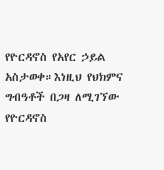የዮርዳኖስ የአየር ኃይል አስታወቀ።እነዚህ የህክምና ግብዓቶች በጋዛ ለሚገኘው የዮርዳኖስ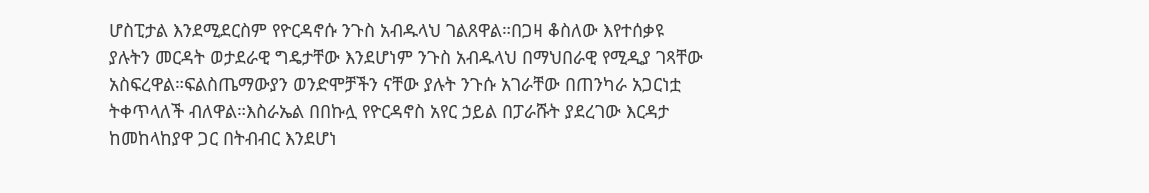ሆስፒታል እንደሚደርስም የዮርዳኖሱ ንጉስ አብዱላህ ገልጸዋል።በጋዛ ቆስለው እየተሰቃዩ ያሉትን መርዳት ወታደራዊ ግዴታቸው እንደሆነም ንጉስ አብዱላህ በማህበራዊ የሚዲያ ገጻቸው አስፍረዋል።ፍልስጤማውያን ወንድሞቻችን ናቸው ያሉት ንጉሱ አገራቸው በጠንካራ አጋርነቷ ትቀጥላለች ብለዋል።እስራኤል በበኩሏ የዮርዳኖስ አየር ኃይል በፓራሹት ያደረገው እርዳታ ከመከላከያዋ ጋር በትብብር እንደሆነ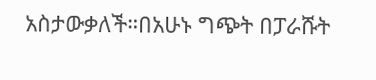አስታውቃለች።በአሁኑ ግጭት በፓራሹት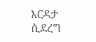እርዳታ ሲደረግ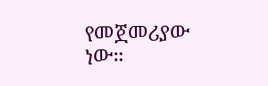የመጀመሪያው ነው።